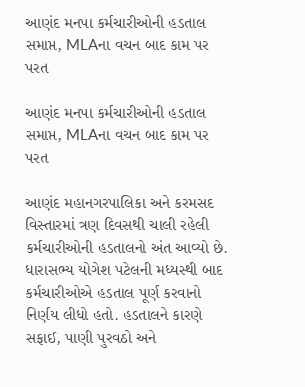આણંદ મનપા કર્મચારીઓની હડતાલ સમાપ્ત, MLAના વચન બાદ કામ પર પરત

આણંદ મનપા કર્મચારીઓની હડતાલ સમાપ્ત, MLAના વચન બાદ કામ પર પરત

આણંદ મહાનગરપાલિકા અને કરમસદ વિસ્તારમાં ત્રણ દિવસથી ચાલી રહેલી કર્મચારીઓની હડતાલનો અંત આવ્યો છે. ધારાસભ્ય યોગેશ પટેલની મધ્યસ્થી બાદ કર્મચારીઓએ હડતાલ પૂર્ણ કરવાનો નિર્ણય લીધો હતો. હડતાલને કારણે સફાઈ, પાણી પુરવઠો અને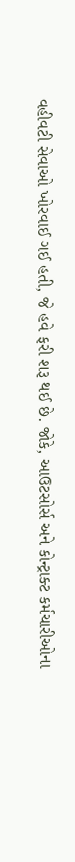વહીવટી સેવાઓ ખોરવાઈ ગઈ હતી, જે હવે ફરી શરૂ થઈ છે. જોકે, આઉટસોર્સ અને કોન્ટ્રાક્ટ કર્મચારીઓના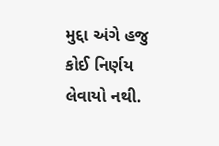મુદ્દા અંગે હજુ કોઈ નિર્ણય લેવાયો નથી.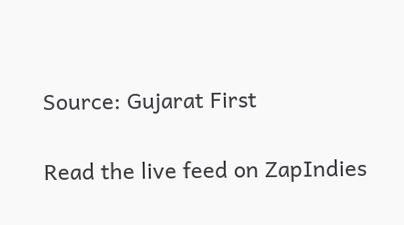Source: Gujarat First

Read the live feed on ZapIndies